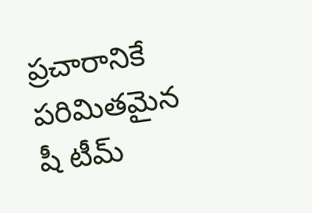ప్రచారానికే పరిమితమైన షీ టీమ్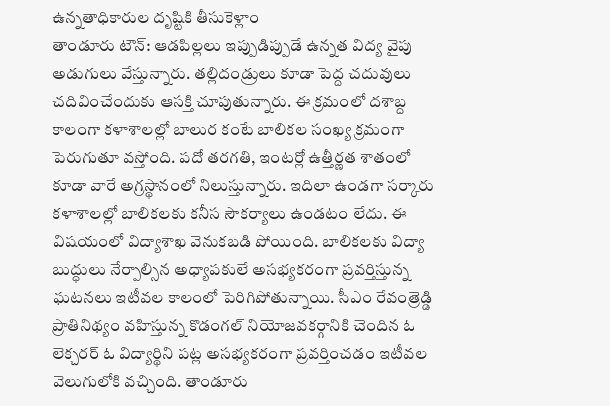ఉన్నతాధికారుల దృష్టికి తీసుకెళ్లాం
తాండూరు టౌన్: ఆడపిల్లలు ఇప్పుడిప్పుడే ఉన్నత విద్య వైపు అడుగులు వేస్తున్నారు. తల్లిదండ్రులు కూడా పెద్ద చదువులు చదివించేందుకు ఆసక్తి చూపుతున్నారు. ఈ క్రమంలో దశాబ్ద కాలంగా కళాశాలల్లో బాలుర కంటే బాలికల సంఖ్య క్రమంగా పెరుగుతూ వస్తోంది. పదో తరగతి, ఇంటర్లో ఉత్తీర్ణత శాతంలో కూడా వారే అగ్రస్థానంలో నిలుస్తున్నారు. ఇదిలా ఉండగా సర్కారు కళాశాలల్లో బాలికలకు కనీస సౌకర్యాలు ఉండటం లేదు. ఈ విషయంలో విద్యాశాఖ వెనుకబడి పోయింది. బాలికలకు విద్యా బుద్ధులు నేర్పాల్సిన అధ్యాపకులే అసభ్యకరంగా ప్రవర్తిస్తున్న ఘటనలు ఇటీవల కాలంలో పెరిగిపోతున్నాయి. సీఎం రేవంత్రెడ్డి ప్రాతినిథ్యం వహిస్తున్న కొడంగల్ నియోజవకర్గానికి చెందిన ఓ లెక్చరర్ ఓ విద్యార్థిని పట్ల అసభ్యకరంగా ప్రవర్తించడం ఇటీవల వెలుగులోకి వచ్చింది. తాండూరు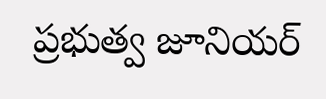ప్రభుత్వ జూనియర్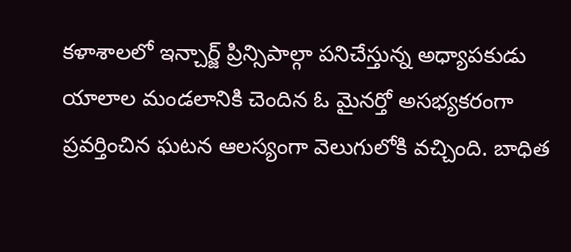కళాశాలలో ఇన్చార్జ్ ప్రిన్సిపాల్గా పనిచేస్తున్న అధ్యాపకుడు యాలాల మండలానికి చెందిన ఓ మైనర్తో అసభ్యకరంగా ప్రవర్తించిన ఘటన ఆలస్యంగా వెలుగులోకి వచ్చింది. బాధిత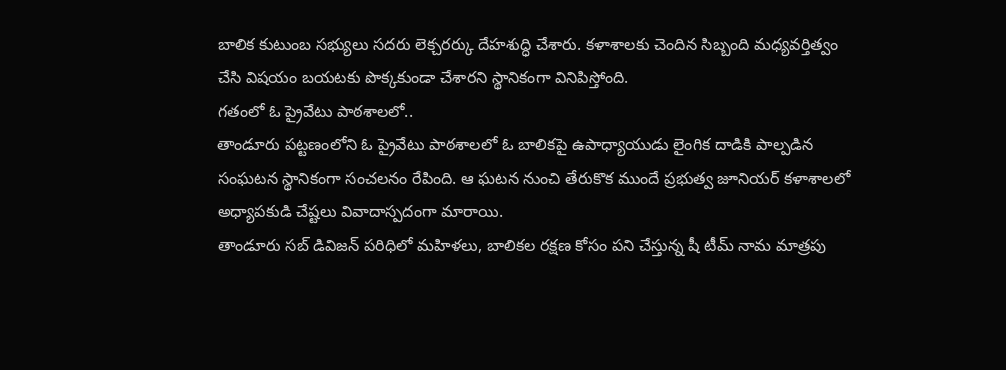బాలిక కుటుంబ సభ్యులు సదరు లెక్చరర్కు దేహశుద్ధి చేశారు. కళాశాలకు చెందిన సిబ్బంది మధ్యవర్తిత్వం చేసి విషయం బయటకు పొక్కకుండా చేశారని స్థానికంగా వినిపిస్తోంది.
గతంలో ఓ ప్రైవేటు పాఠశాలలో..
తాండూరు పట్టణంలోని ఓ ప్రైవేటు పాఠశాలలో ఓ బాలికపై ఉపాధ్యాయుడు లైంగిక దాడికి పాల్పడిన సంఘటన స్థానికంగా సంచలనం రేపింది. ఆ ఘటన నుంచి తేరుకొక ముందే ప్రభుత్వ జూనియర్ కళాశాలలో అధ్యాపకుడి చేష్టలు వివాదాస్పదంగా మారాయి.
తాండూరు సబ్ డివిజన్ పరిధిలో మహిళలు, బాలికల రక్షణ కోసం పని చేస్తున్న షీ టీమ్ నామ మాత్రపు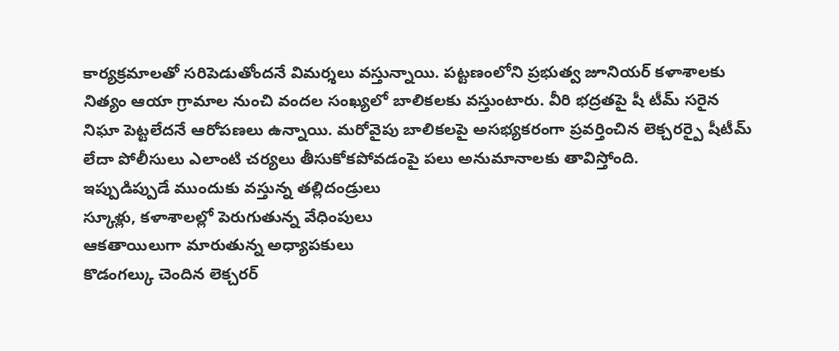కార్యక్రమాలతో సరిపెడుతోందనే విమర్శలు వస్తున్నాయి. పట్టణంలోని ప్రభుత్వ జూనియర్ కళాశాలకు నిత్యం ఆయా గ్రామాల నుంచి వందల సంఖ్యలో బాలికలకు వస్తుంటారు. వీరి భద్రతపై షీ టీమ్ సరైన నిఘా పెట్టలేదనే ఆరోపణలు ఉన్నాయి. మరోవైపు బాలికలపై అసభ్యకరంగా ప్రవర్తించిన లెక్చరర్పై షీటీమ్ లేదా పోలీసులు ఎలాంటి చర్యలు తీసుకోకపోవడంపై పలు అనుమానాలకు తావిస్తోంది.
ఇప్పుడిప్పుడే ముందుకు వస్తున్న తల్లిదండ్రులు
స్కూళ్లు, కళాశాలల్లో పెరుగుతున్న వేధింపులు
ఆకతాయిలుగా మారుతున్న అధ్యాపకులు
కొడంగల్కు చెందిన లెక్చరర్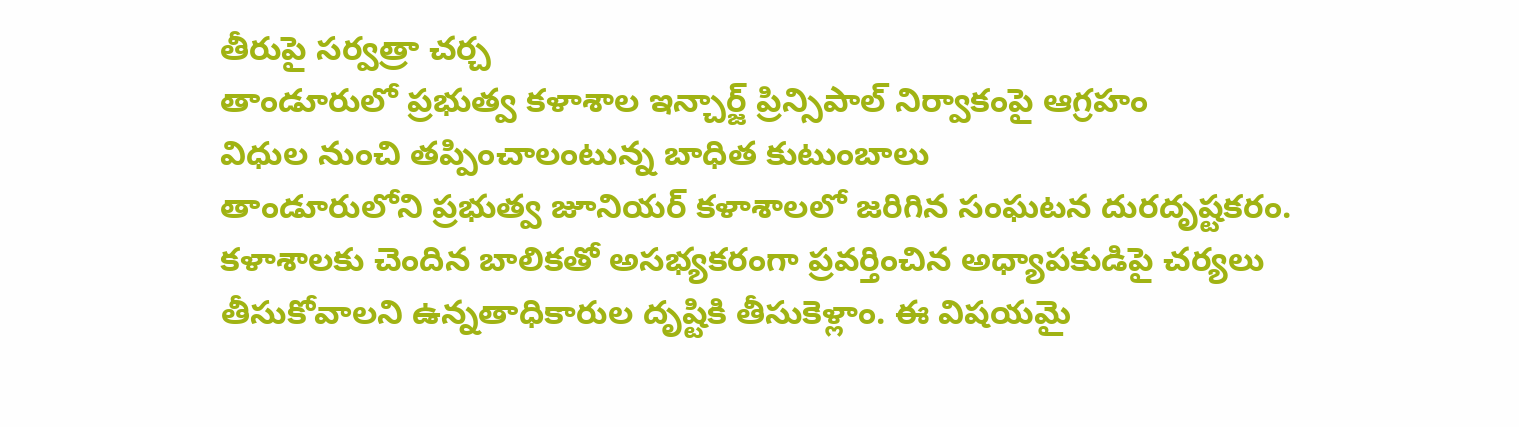తీరుపై సర్వత్రా చర్చ
తాండూరులో ప్రభుత్వ కళాశాల ఇన్చార్జ్ ప్రిన్సిపాల్ నిర్వాకంపై ఆగ్రహం
విధుల నుంచి తప్పించాలంటున్న బాధిత కుటుంబాలు
తాండూరులోని ప్రభుత్వ జూనియర్ కళాశాలలో జరిగిన సంఘటన దురదృష్టకరం. కళాశాలకు చెందిన బాలికతో అసభ్యకరంగా ప్రవర్తించిన అధ్యాపకుడిపై చర్యలు తీసుకోవాలని ఉన్నతాధికారుల దృష్టికి తీసుకెళ్లాం. ఈ విషయమై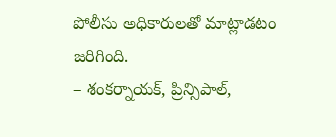పోలీసు అధికారులతో మాట్లాడటం జరిగింది.
– శంకర్నాయక్, ప్రిన్సిపాల్,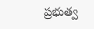ప్రభుత్వ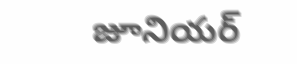జూనియర్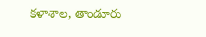కళాశాల, తాండూరు